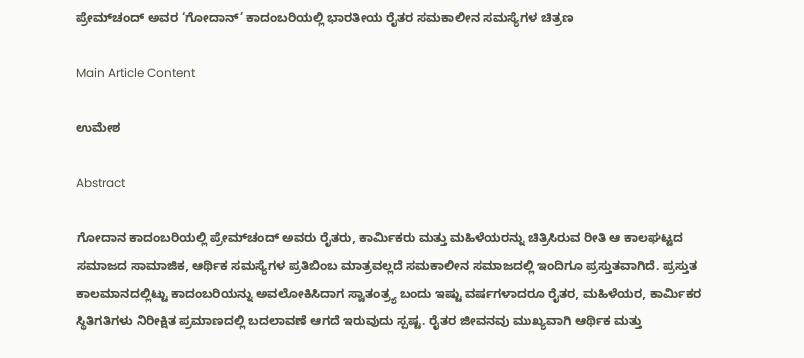ಪ್ರೇಮ್‌ಚಂದ್‌ ಅವರ ‘ಗೋದಾನ್’ ಕಾದಂಬರಿಯಲ್ಲಿ ಭಾರತೀಯ ರೈತರ ಸಮಕಾಲೀನ ಸಮಸ್ಯೆಗಳ ಚಿತ್ರಣ

Main Article Content

ಉಮೇಶ

Abstract

ಗೋದಾನ ಕಾದಂಬರಿಯಲ್ಲಿ ಪ್ರೇಮ್‌ಚಂದ್ ಅವರು ರೈತರು, ಕಾರ್ಮಿಕರು ಮತ್ತು ಮಹಿಳೆಯರನ್ನು ಚಿತ್ರಿಸಿರುವ ರೀತಿ ಆ ಕಾಲಘಟ್ಟದ ಸಮಾಜದ ಸಾಮಾಜಿಕ, ಆರ್ಥಿಕ ಸಮಸ್ಯೆಗಳ ಪ್ರತಿಬಿಂಬ ಮಾತ್ರವಲ್ಲದೆ ಸಮಕಾಲೀನ ಸಮಾಜದಲ್ಲಿ ಇಂದಿಗೂ ಪ್ರಸ್ತುತವಾಗಿದೆ. ಪ್ರಸ್ತುತ ಕಾಲಮಾನದಲ್ಲಿಟ್ಟು ಕಾದಂಬರಿಯನ್ನು ಅವಲೋಕಿಸಿದಾಗ ಸ್ವಾತಂತ್ರ್ಯ ಬಂದು ಇಷ್ಟು ವರ್ಷಗಳಾದರೂ ರೈತರ, ಮಹಿಳೆಯರ, ಕಾರ್ಮಿಕರ ಸ್ಥಿತಿಗತಿಗಳು ನಿರೀಕ್ಷಿತ ಪ್ರಮಾಣದಲ್ಲಿ ಬದಲಾವಣೆ ಆಗದೆ ಇರುವುದು ಸ್ಪಷ್ಟ. ರೈತರ ಜೀವನವು ಮುಖ್ಯವಾಗಿ ಆರ್ಥಿಕ ಮತ್ತು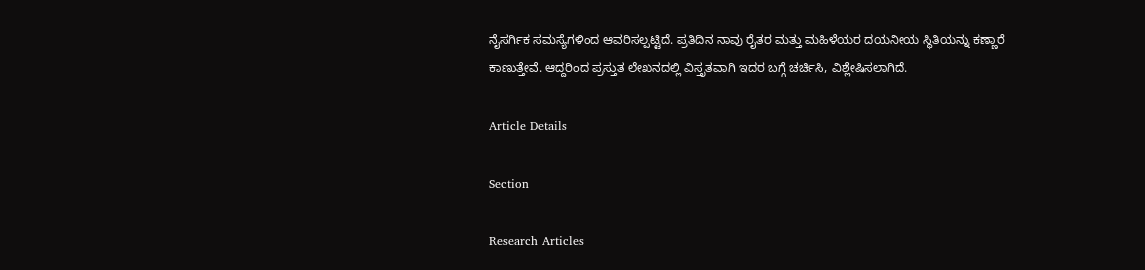ನೈಸರ್ಗಿಕ ಸಮಸ್ಯೆಗಳಿಂದ ಆವರಿಸಲ್ಪಟ್ಟಿದೆ. ಪ್ರತಿದಿನ ನಾವು ರೈತರ ಮತ್ತು ಮಹಿಳೆಯರ ದಯನೀಯ ಸ್ಥಿತಿಯನ್ನು ಕಣ್ಣಾರೆ ಕಾಣುತ್ತೇವೆ. ಆದ್ದರಿಂದ ಪ್ರಸ್ತುತ ಲೇಖನದಲ್ಲಿ ವಿಸ್ತೃತವಾಗಿ ಇದರ ಬಗ್ಗೆ ಚರ್ಚಿಸಿ, ವಿಶ್ಲೇಷಿಸಲಾಗಿದೆ.

Article Details

Section

Research Articles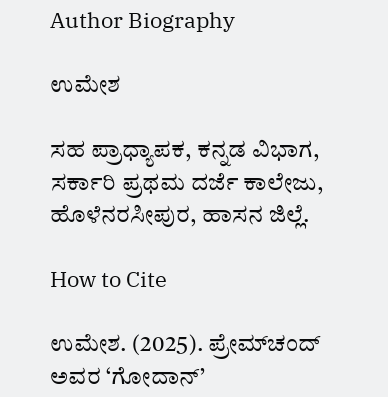Author Biography

ಉಮೇಶ

ಸಹ ಪ್ರಾಧ್ಯಾಪಕ, ಕನ್ನಡ ವಿಭಾಗ, ಸರ್ಕಾರಿ ಪ್ರಥಮ ದರ್ಜೆ ಕಾಲೇಜು, ಹೊಳೆನರಸೀಪುರ, ಹಾಸನ ಜಿಲ್ಲೆ.

How to Cite

ಉಮೇಶ. (2025). ಪ್ರೇಮ್‌ಚಂದ್‌ ಅವರ ‘ಗೋದಾನ್’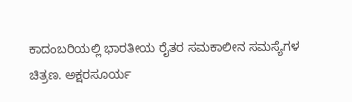ಕಾದಂಬರಿಯಲ್ಲಿ ಭಾರತೀಯ ರೈತರ ಸಮಕಾಲೀನ ಸಮಸ್ಯೆಗಳ ಚಿತ್ರಣ. ಅಕ್ಷರಸೂರ್ಯ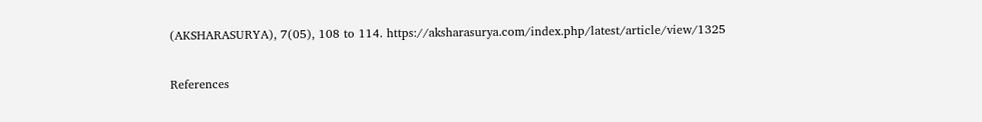(AKSHARASURYA), 7(05), 108 to 114. https://aksharasurya.com/index.php/latest/article/view/1325

References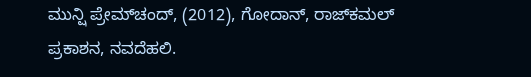ಮುನ್ಷಿ ಪ್ರೇಮ್‌ಚಂದ್, (2012), ಗೋದಾನ್, ರಾಜ್‌ಕಮಲ್ ಪ್ರಕಾಶನ, ನವದೆಹಲಿ.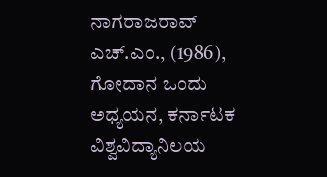ನಾಗರಾಜರಾವ್ ಎಚ್.ಎಂ., (1986), ಗೋದಾನ ಒಂದು ಅಧ್ಯಯನ, ಕರ್ನಾಟಕ ವಿಶ್ವವಿದ್ಯಾನಿಲಯ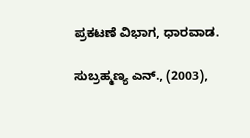ಪ್ರಕಟಣೆ ವಿಭಾಗ, ಧಾರವಾಡ.

ಸುಬ್ರಹ್ಮಣ್ಯ ಎನ್., (2003),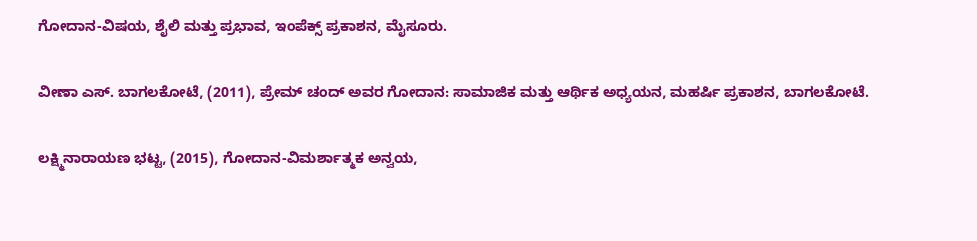ಗೋದಾನ-ವಿಷಯ, ಶೈಲಿ ಮತ್ತು ಪ್ರಭಾವ, ಇಂಪೆಕ್ಸ್ ಪ್ರಕಾಶನ, ಮೈಸೂರು.

ವೀಣಾ ಎಸ್. ಬಾಗಲಕೋಟೆ, (2011), ಪ್ರೇಮ್ ಚಂದ್ ಅವರ ಗೋದಾನ: ಸಾಮಾಜಿಕ ಮತ್ತು ಆರ್ಥಿಕ ಅಧ್ಯಯನ, ಮಹರ್ಷಿ ಪ್ರಕಾಶನ, ಬಾಗಲಕೋಟೆ.

ಲಕ್ಷ್ಮಿನಾರಾಯಣ ಭಟ್ಟ, (2015), ಗೋದಾನ-ವಿಮರ್ಶಾತ್ಮಕ ಅನ್ವಯ,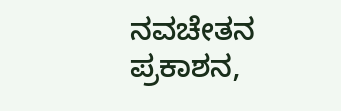ನವಚೇತನ ಪ್ರಕಾಶನ,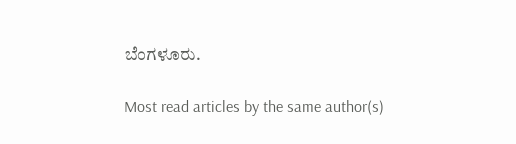ಬೆಂಗಳೂರು.

Most read articles by the same author(s)